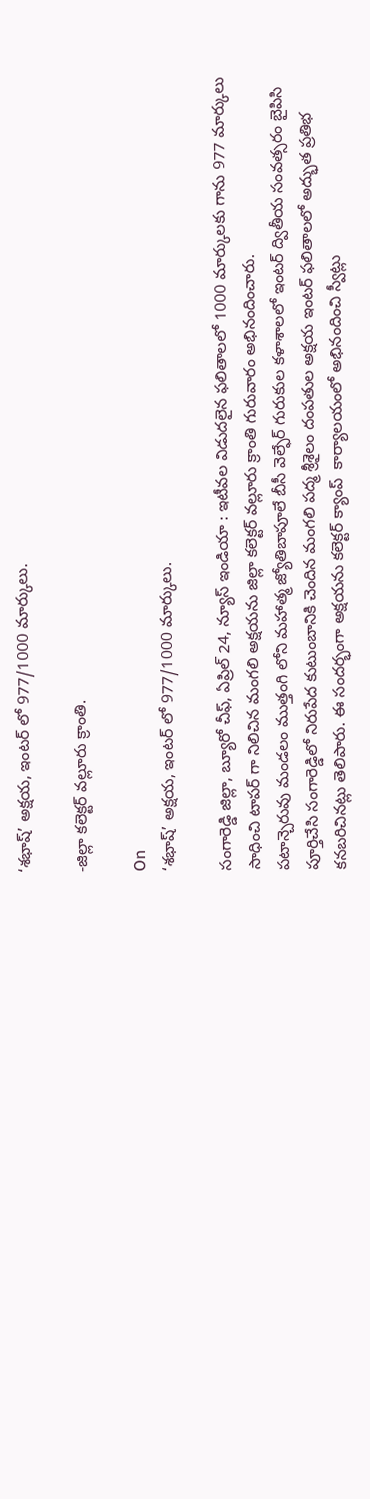‘శభాష్’ అక్షయ, ఇంటర్ లో 977/1000 మార్కులు.

-జిల్లా కలెక్టర్ వల్లూరు క్రాంతి.

On
‘శభాష్’ అక్షయ, ఇంటర్ లో 977/1000 మార్కులు.

సంగారెడ్డి జిల్లా, బ్యూరో చీఫ్, ఏప్రిల్ 24, న్యూస్ ఇండియా : ఇటీవల విడుదలైన ఫలితాలలో 1000 మార్కులకు గాను 977 మార్కులు సాధించి టాపర్ గా నిలిచిన మంగలి అక్షయను జిల్లా కలెక్టర్ వల్లూరు క్రాంతి గురువారం అభినందించారు.
పటాన్చెరువు మండలం ముత్తంగి లోని మహాత్మ జ్యోతిబాపూలే బీసీ వెల్ఫేర్ గురుకుల కళాశాలలో ఇంటర్ ద్వితీయ సంవత్సరం బైపిసి పూర్తిచేసి సంగారెడ్డిలో నిరుపేద కుటుంబానికి చెందిన మంగలి పద్మ శ్రీశైలం దంపతుల అక్షయ ఇంటర్ ఫలితాలలో అద్భుత ప్రతిభ కనబరిచినట్లు తెలిపారు. ఈ సందర్భంగా అక్షయను కలెక్టర్ క్యాంప్  కార్యాలయంలో అభినందించి స్వీట్లు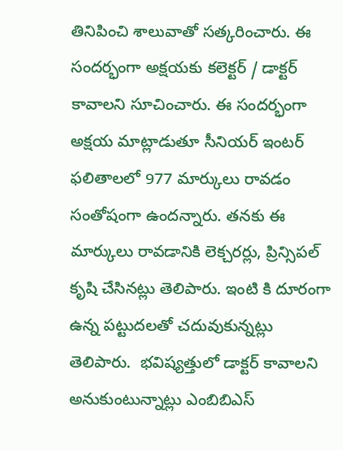తినిపించి శాలువాతో సత్కరించారు. ఈ సందర్భంగా అక్షయకు కలెక్టర్ / డాక్టర్  కావాలని సూచించారు. ఈ సందర్భంగా అక్షయ మాట్లాడుతూ సీనియర్ ఇంటర్ ఫలితాలలో 977 మార్కులు రావడం సంతోషంగా ఉందన్నారు. తనకు ఈ మార్కులు రావడానికి లెక్చరర్లు, ప్రిన్సిపల్ కృషి చేసినట్లు తెలిపారు. ఇంటి కి దూరంగా ఉన్న పట్టుదలతో చదువుకున్నట్లు తెలిపారు.  భవిష్యత్తులో డాక్టర్ కావాలని అనుకుంటున్నాట్లు ఎంబిబిఎస్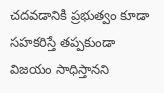చదవడానికి ప్రభుత్వం కూడా సహకరిస్తే తప్పకుండా విజయం సాధిస్తానని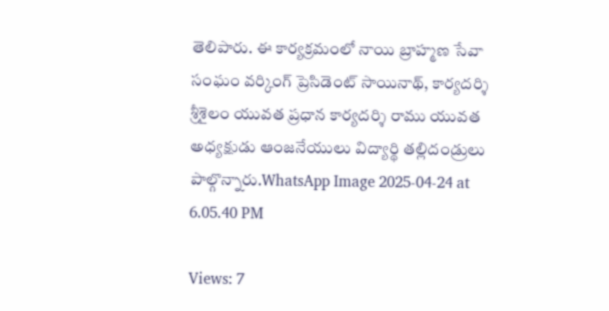తెలిపారు. ఈ కార్యక్రమంలో నాయి బ్రాహ్మణ సేవా సంఘం వర్కింగ్ ప్రెసిడెంట్ సాయినాథ్, కార్యదర్శి శ్రీశైలం యువత ప్రధాన కార్యదర్శి రాము యువత అధ్యక్షుడు ఆంజనేయులు విద్యార్థి తల్లిదండ్రులు పాల్గొన్నారు.WhatsApp Image 2025-04-24 at 6.05.40 PM

Views: 7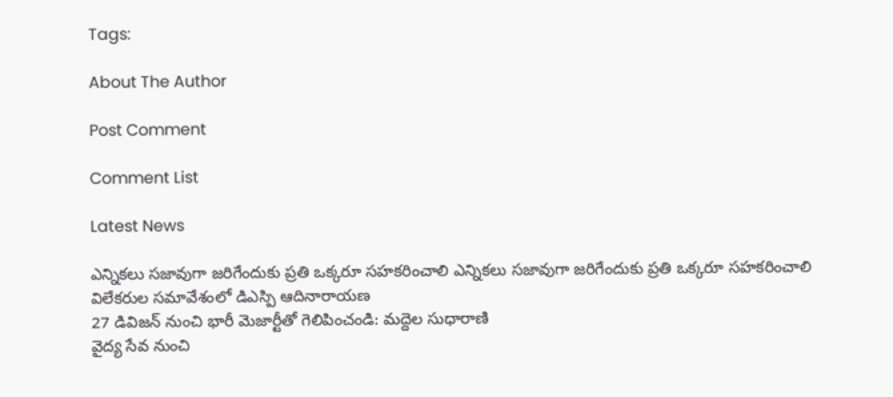Tags:

About The Author

Post Comment

Comment List

Latest News

ఎన్నికలు సజావుగా జరిగేందుకు ప్రతి ఒక్కరూ సహకరించాలి ఎన్నికలు సజావుగా జరిగేందుకు ప్రతి ఒక్కరూ సహకరించాలి
విలేకరుల సమావేశంలో డిఎస్పి ఆదినారాయణ
27 డివిజన్ నుంచి భారీ మెజార్టీతో గెలిపించండి: మద్దెల సుధారాణి
వైద్య సేవ నుంచి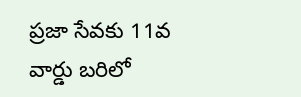ప్రజా సేవకు 11వ వార్డు బరిలో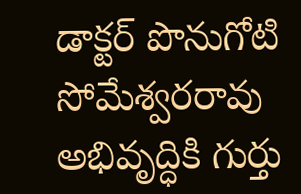డాక్టర్ పొనుగోటి సోమేశ్వరరావు
అభివృద్ధికి గుర్తు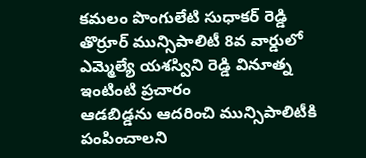కమలం పొంగులేటి సుధాకర్ రెడ్డి
తొర్రూర్ మున్సిపాలిటీ 8వ వార్డులో ఎమ్మెల్యే యశస్విని రెడ్డి వినూత్న ఇంటింటి ప్రచారం
ఆడబిడ్డను ఆదరించి మున్సిపాలిటీకి పంపించాలని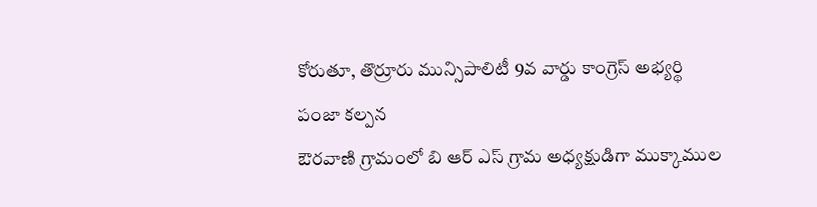కోరుతూ, తొర్రూరు మున్సిపాలిటీ 9వ వార్డు కాంగ్రెస్ అభ్యర్థి పంజా కల్పన
ఔరవాణి గ్రామంలో బి ఆర్ ఎస్ గ్రామ అధ్యక్షుడిగా ముక్కాముల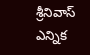శ్రీనివాస్ ఎన్నిక